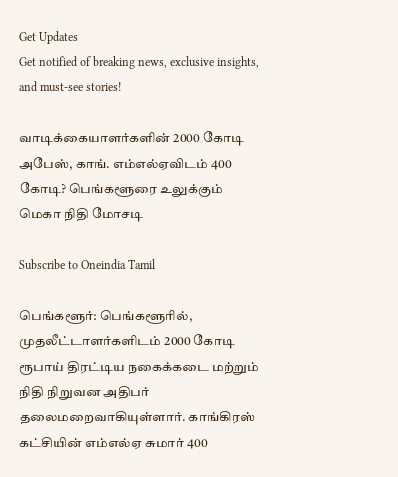Get Updates
Get notified of breaking news, exclusive insights, and must-see stories!

வாடிக்கையாளர்களின் 2000 கோடி அபேஸ், காங். எம்எல்ஏவிடம் 400 கோடி? பெங்களூரை உலுக்கும் மெகா நிதி மோசடி

Subscribe to Oneindia Tamil

பெங்களூர்: பெங்களூரில், முதலீட்டாளர்களிடம் 2000 கோடி ரூபாய் திரட்டிய நகைக்கடை மற்றும் நிதி நிறுவன அதிபர் தலைமறைவாகியுள்ளார். காங்கிரஸ் கட்சியின் எம்எல்ஏ சுமார் 400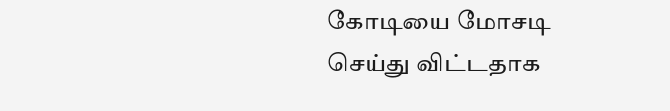கோடியை மோசடி செய்து விட்டதாக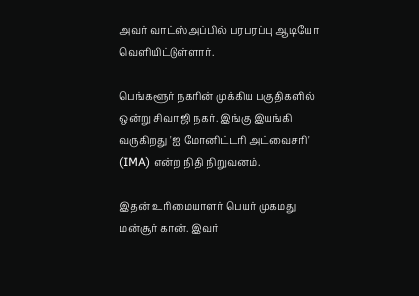அவர் வாட்ஸ்அப்பில் பரபரப்பு ஆடியோ வெளியிட்டுள்ளார்.

பெங்களூர் நகரின் முக்கிய பகுதிகளில் ஒன்று சிவாஜி நகர். இங்கு இயங்கி வருகிறது 'ஐ மோனிட்டரி அட்வைசரி' (IMA) என்ற நிதி நிறுவனம்.

இதன் உரிமையாளர் பெயர் முகமது மன்சூர் கான். இவர்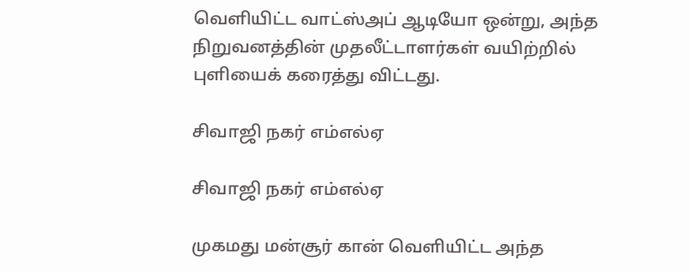வெளியிட்ட வாட்ஸ்அப் ஆடியோ ஒன்று, அந்த நிறுவனத்தின் முதலீட்டாளர்கள் வயிற்றில் புளியைக் கரைத்து விட்டது.

சிவாஜி நகர் எம்எல்ஏ

சிவாஜி நகர் எம்எல்ஏ

முகமது மன்சூர் கான் வெளியிட்ட அந்த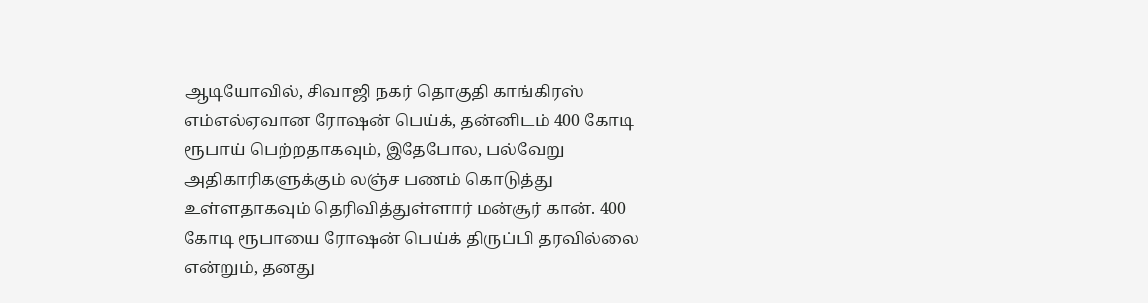ஆடியோவில், சிவாஜி நகர் தொகுதி காங்கிரஸ் எம்எல்ஏவான ரோஷன் பெய்க், தன்னிடம் 400 கோடி ரூபாய் பெற்றதாகவும், இதேபோல, பல்வேறு அதிகாரிகளுக்கும் லஞ்ச பணம் கொடுத்து உள்ளதாகவும் தெரிவித்துள்ளார் மன்சூர் கான். 400 கோடி ரூபாயை ரோஷன் பெய்க் திருப்பி தரவில்லை என்றும், தனது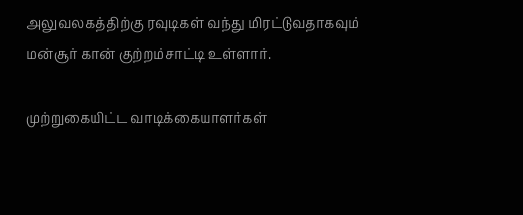அலுவலகத்திற்கு ரவுடிகள் வந்து மிரட்டுவதாகவும் மன்சூர் கான் குற்றம்சாட்டி உள்ளார்.

முற்றுகையிட்ட வாடிக்கையாளர்கள்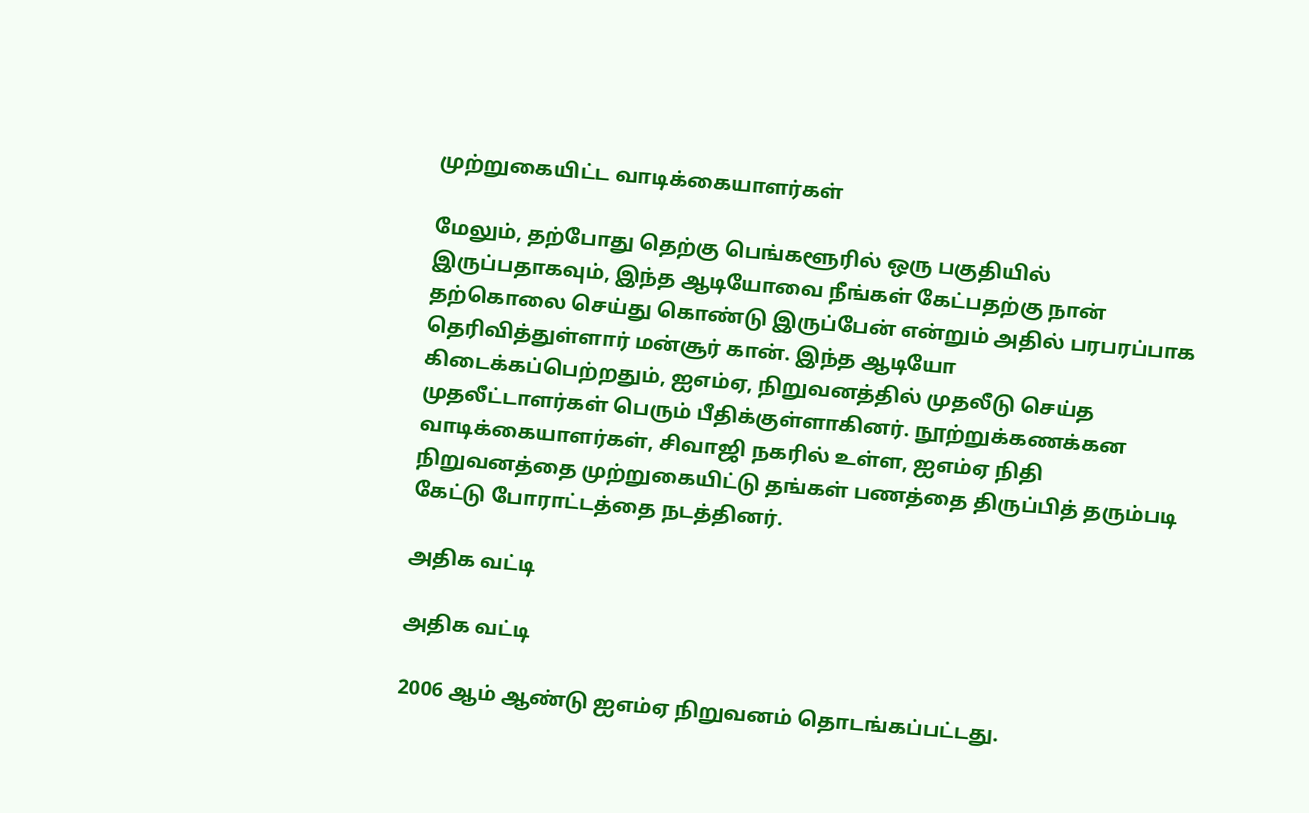முற்றுகையிட்ட வாடிக்கையாளர்கள்

மேலும், தற்போது தெற்கு பெங்களூரில் ஒரு பகுதியில் இருப்பதாகவும், இந்த ஆடியோவை நீங்கள் கேட்பதற்கு நான் தற்கொலை செய்து கொண்டு இருப்பேன் என்றும் அதில் பரபரப்பாக தெரிவித்துள்ளார் மன்சூர் கான். இந்த ஆடியோ கிடைக்கப்பெற்றதும், ஐஎம்ஏ, நிறுவனத்தில் முதலீடு செய்த முதலீட்டாளர்கள் பெரும் பீதிக்குள்ளாகினர். நூற்றுக்கணக்கன வாடிக்கையாளர்கள், சிவாஜி நகரில் உள்ள, ஐஎம்ஏ நிதி நிறுவனத்தை முற்றுகையிட்டு தங்கள் பணத்தை திருப்பித் தரும்படி கேட்டு போராட்டத்தை நடத்தினர்.

அதிக வட்டி

அதிக வட்டி

2006 ஆம் ஆண்டு ஐஎம்ஏ நிறுவனம் தொடங்கப்பட்டது.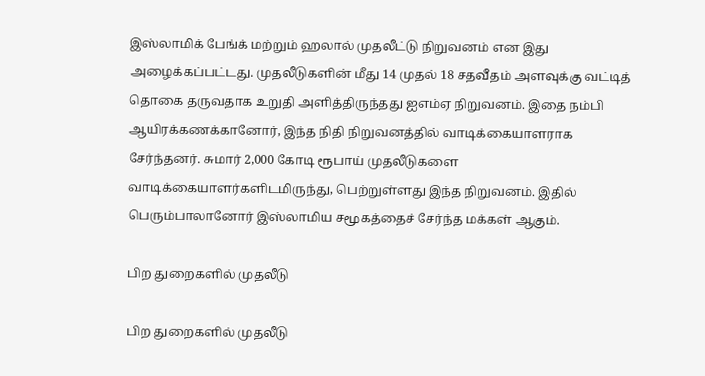இஸ்லாமிக் பேங்க் மற்றும் ஹலால் முதலீட்டு நிறுவனம் என இது அழைக்கப்பட்டது. முதலீடுகளின் மீது 14 முதல் 18 சதவீதம் அளவுக்கு வட்டித் தொகை தருவதாக உறுதி அளித்திருந்தது ஐஎம்ஏ நிறுவனம். இதை நம்பி ஆயிரக்கணக்கானோர், இந்த நிதி நிறுவனத்தில் வாடிக்கையாளராக சேர்ந்தனர். சுமார் 2,000 கோடி ரூபாய் முதலீடுகளை வாடிக்கையாளர்களிடமிருந்து, பெற்றுள்ளது இந்த நிறுவனம். இதில் பெரும்பாலானோர் இஸ்லாமிய சமூகத்தைச் சேர்ந்த மக்கள் ஆகும்.

பிற துறைகளில் முதலீடு

பிற துறைகளில் முதலீடு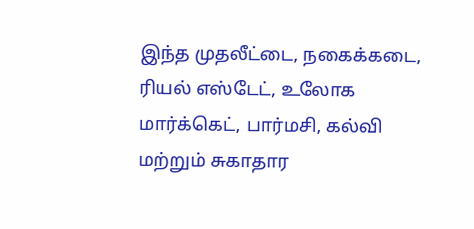இந்த முதலீட்டை, நகைக்கடை, ரியல் எஸ்டேட், உலோக மார்க்கெட், பார்மசி, கல்வி மற்றும் சுகாதார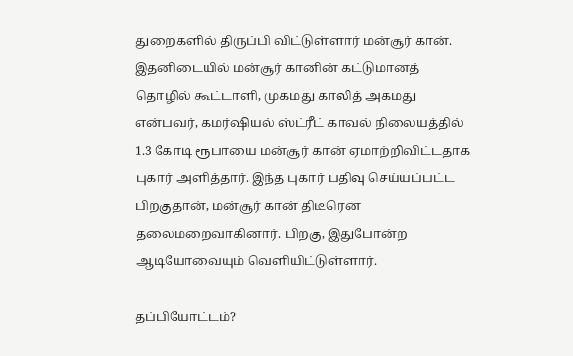துறைகளில் திருப்பி விட்டுள்ளார் மன்சூர் கான். இதனிடையில் மன்சூர் கானின் கட்டுமானத் தொழில் கூட்டாளி, முகமது காலித் அகமது என்பவர், கமர்ஷியல் ஸ்ட்ரீட் காவல் நிலையத்தில் 1.3 கோடி ரூபாயை மன்சூர் கான் ஏமாற்றிவிட்டதாக புகார் அளித்தார். இந்த புகார் பதிவு செய்யப்பட்ட பிறகுதான், மன்சூர் கான் திடீரென தலைமறைவாகினார். பிறகு, இதுபோன்ற ஆடியோவையும் வெளியிட்டுள்ளார்.

தப்பியோட்டம்?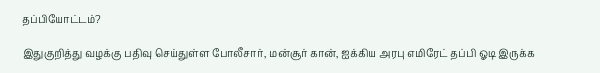தப்பியோட்டம்?

இதுகுறித்து வழக்கு பதிவு செய்துள்ள போலீசார், மன்சூர் கான், ஐக்கிய அரபு எமிரேட் தப்பி ஓடி இருக்க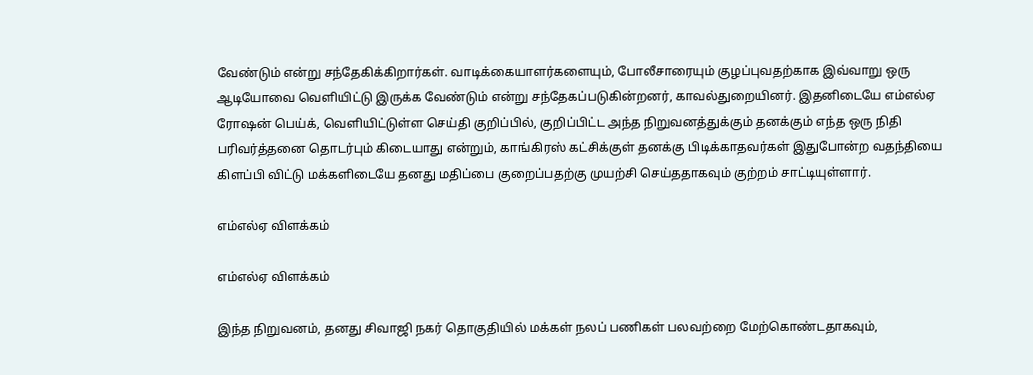வேண்டும் என்று சந்தேகிக்கிறார்கள். வாடிக்கையாளர்களையும், போலீசாரையும் குழப்புவதற்காக இவ்வாறு ஒரு ஆடியோவை வெளியிட்டு இருக்க வேண்டும் என்று சந்தேகப்படுகின்றனர், காவல்துறையினர். இதனிடையே எம்எல்ஏ ரோஷன் பெய்க், வெளியிட்டுள்ள செய்தி குறிப்பில், குறிப்பிட்ட அந்த நிறுவனத்துக்கும் தனக்கும் எந்த ஒரு நிதி பரிவர்த்தனை தொடர்பும் கிடையாது என்றும், காங்கிரஸ் கட்சிக்குள் தனக்கு பிடிக்காதவர்கள் இதுபோன்ற வதந்தியை கிளப்பி விட்டு மக்களிடையே தனது மதிப்பை குறைப்பதற்கு முயற்சி செய்ததாகவும் குற்றம் சாட்டியுள்ளார்.

எம்எல்ஏ விளக்கம்

எம்எல்ஏ விளக்கம்

இந்த நிறுவனம், தனது சிவாஜி நகர் தொகுதியில் மக்கள் நலப் பணிகள் பலவற்றை மேற்கொண்டதாகவும்,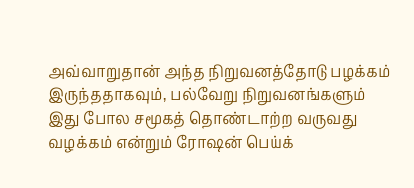அவ்வாறுதான் அந்த நிறுவனத்தோடு பழக்கம் இருந்ததாகவும், பல்வேறு நிறுவனங்களும் இது போல சமூகத் தொண்டாற்ற வருவது வழக்கம் என்றும் ரோஷன் பெய்க்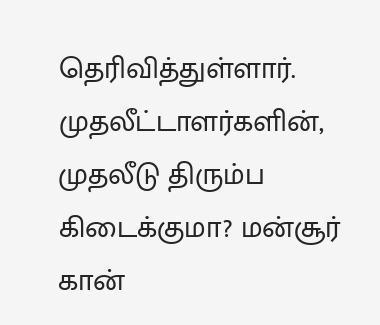தெரிவித்துள்ளார். முதலீட்டாளர்களின், முதலீடு திரும்ப கிடைக்குமா? மன்சூர் கான்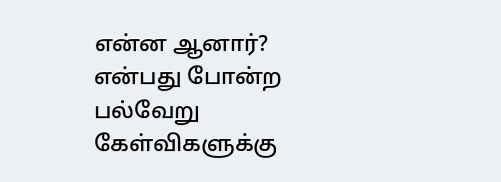என்ன ஆனார்? என்பது போன்ற பல்வேறு கேள்விகளுக்கு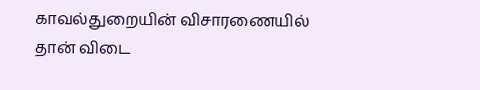காவல்துறையின் விசாரணையில் தான் விடை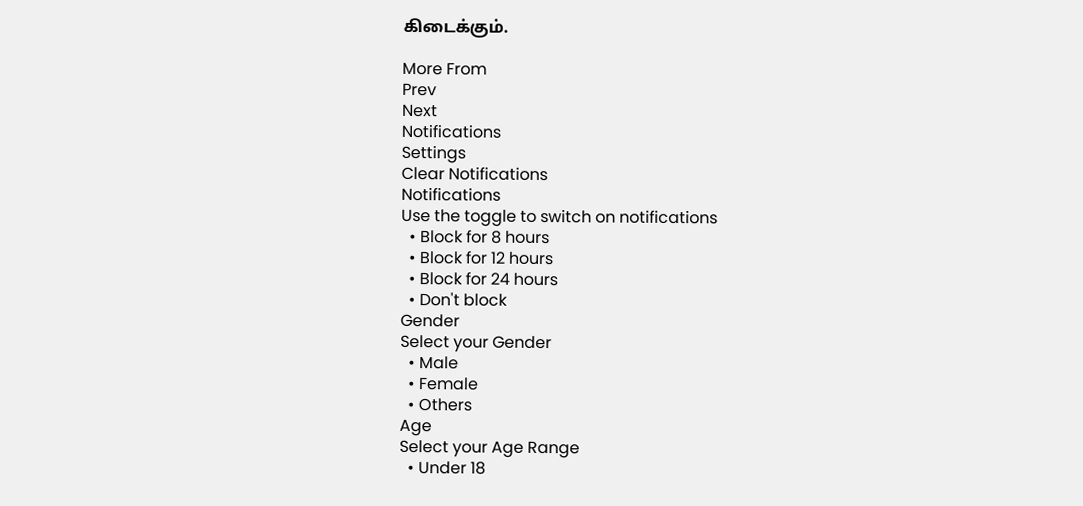கிடைக்கும்.

More From
Prev
Next
Notifications
Settings
Clear Notifications
Notifications
Use the toggle to switch on notifications
  • Block for 8 hours
  • Block for 12 hours
  • Block for 24 hours
  • Don't block
Gender
Select your Gender
  • Male
  • Female
  • Others
Age
Select your Age Range
  • Under 18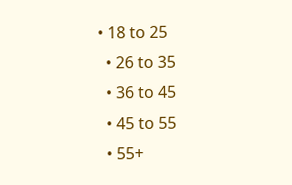• 18 to 25
  • 26 to 35
  • 36 to 45
  • 45 to 55
  • 55+